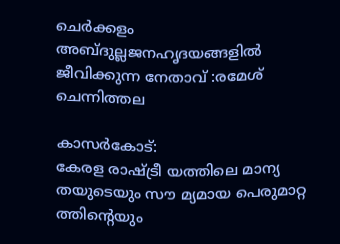ചെര്‍ക്കളം അബ്ദുല്ലജനഹൃദയങ്ങളില്‍ ജീവിക്കുന്ന നേതാവ് :രമേശ് ചെന്നിത്തല

കാസര്‍കോട്:
കേരള രാഷ്ട്രീ യത്തിലെ മാന്യ തയുടെയും സൗ മ്യമായ പെരുമാറ്റ ത്തിന്റെയും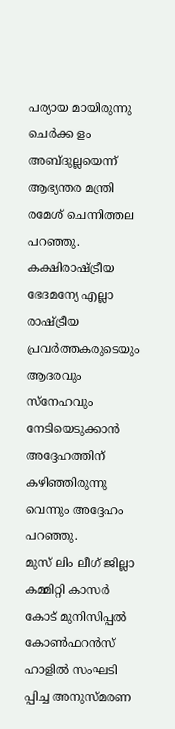പര്യായ മായിരുന്നു ചെര്‍ക്ക ളം അബ്ദുല്ലയെന്ന് ആഭ്യന്തര മന്ത്രി രമേശ് ചെന്നിത്തല പറഞ്ഞു. കക്ഷിരാഷ്ട്രീയ ഭേദമന്യേ എല്ലാ രാഷ്ട്രീയ പ്രവര്‍ത്തകരുടെയും ആദരവും സ്‌നേഹവും നേടിയെടുക്കാന്‍ അദ്ദേഹത്തിന് കഴിഞ്ഞിരുന്നു വെന്നും അദ്ദേഹം പറഞ്ഞു.
മുസ് ലിം ലീഗ് ജില്ലാ കമ്മിറ്റി കാസര്‍ കോട് മുനിസിപ്പല്‍ കോണ്‍ഫറന്‍സ് ഹാളില്‍ സംഘടി പ്പിച്ച അനുസ്മരണ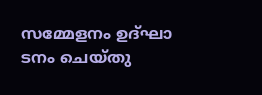സമ്മേളനം ഉദ്ഘാ ടനം ചെയ്തു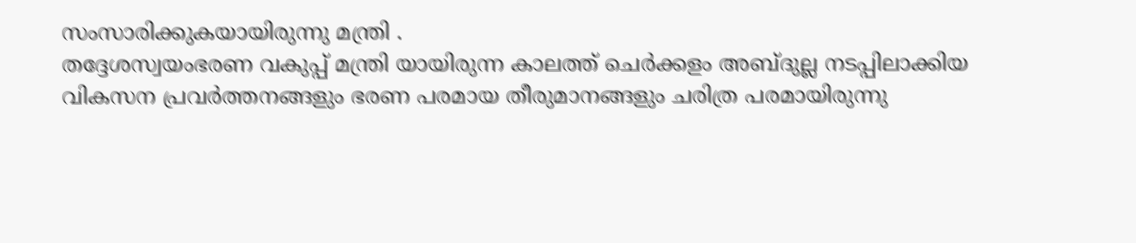സംസാരിക്കുകയായിരുന്നു മന്ത്രി .
തദ്ദേശസ്വയംഭരണ വകുപ്പ് മന്ത്രി യായിരുന്ന കാലത്ത് ചെര്‍ക്കളം അബ്ദുല്ല നടപ്പിലാക്കിയ
വികസന പ്രവര്‍ത്തനങ്ങളും ഭരണ പരമായ തീരുമാനങ്ങളും ചരിത്ര പരമായിരുന്നു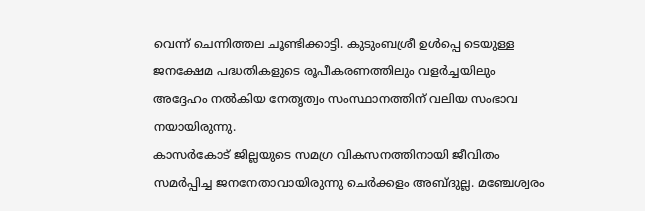വെന്ന് ചെന്നിത്തല ചൂണ്ടിക്കാട്ടി. കുടുംബശ്രീ ഉള്‍പ്പെ ടെയുള്ള ജനക്ഷേമ പദ്ധതികളുടെ രൂപീകരണത്തിലും വളര്‍ച്ചയിലും അദ്ദേഹം നല്‍കിയ നേതൃത്വം സംസ്ഥാനത്തിന് വലിയ സംഭാവ നയായിരുന്നു.
കാസര്‍കോട് ജില്ലയുടെ സമഗ്ര വികസനത്തിനായി ജീവിതം സമര്‍പ്പിച്ച ജനനേതാവായിരുന്നു ചെര്‍ക്കളം അബ്ദുല്ല. മഞ്ചേശ്വരം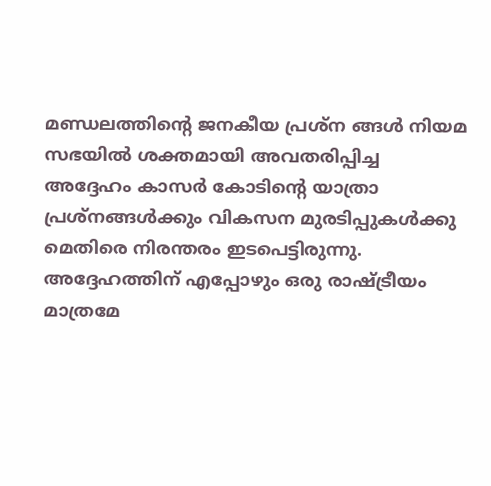മണ്ഡലത്തിന്റെ ജനകീയ പ്രശ്‌ന ങ്ങള്‍ നിയമ സഭയില്‍ ശക്തമായി അവതരിപ്പിച്ച അദ്ദേഹം കാസര്‍ കോടിന്റെ യാത്രാ പ്രശ്‌നങ്ങള്‍ക്കും വികസന മുരടിപ്പുകള്‍ക്കു മെതിരെ നിരന്തരം ഇടപെട്ടിരുന്നു.
അദ്ദേഹത്തിന് എപ്പോഴും ഒരു രാഷ്ട്രീയം മാത്രമേ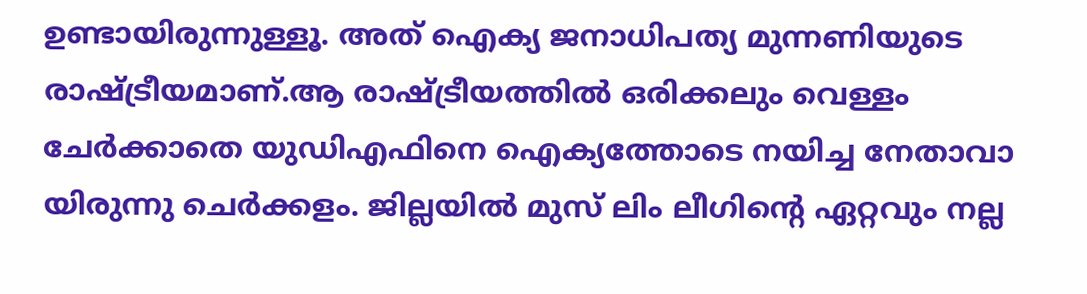ഉണ്ടായിരുന്നുള്ളൂ. അത് ഐക്യ ജനാധിപത്യ മുന്നണിയുടെ രാഷ്ട്രീയമാണ്.ആ രാഷ്ട്രീയത്തില്‍ ഒരിക്കലും വെള്ളം ചേര്‍ക്കാതെ യുഡിഎഫിനെ ഐക്യത്തോടെ നയിച്ച നേതാവാ യിരുന്നു ചെര്‍ക്കളം. ജില്ലയില്‍ മുസ് ലിം ലീഗിന്റെ ഏറ്റവും നല്ല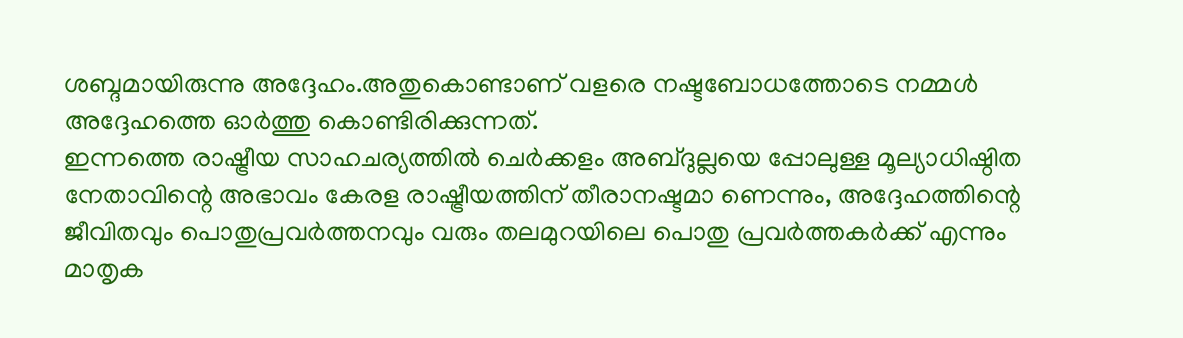ശബ്ദമായിരുന്നു അദ്ദേഹം.അതുകൊണ്ടാണ് വളരെ നഷ്ടബോധത്തോടെ നമ്മള്‍ അദ്ദേഹത്തെ ഓര്‍ത്തു കൊണ്ടിരിക്കുന്നത്.
ഇന്നത്തെ രാഷ്ട്രീയ സാഹചര്യത്തില്‍ ചെര്‍ക്കളം അബ്ദുല്ലയെ പ്പോലുള്ള മൂല്യാധിഷ്ഠിത നേതാവിന്റെ അഭാവം കേരള രാഷ്ട്രീയത്തിന് തീരാനഷ്ടമാ ണെന്നും, അദ്ദേഹത്തിന്റെ ജീവിതവും പൊതുപ്രവര്‍ത്തനവും വരും തലമുറയിലെ പൊതു പ്രവര്‍ത്തകര്‍ക്ക് എന്നും മാതൃക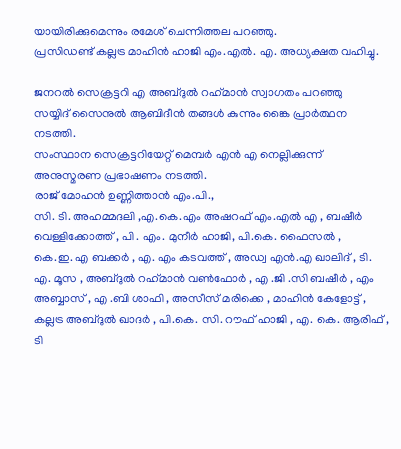യായിരിക്കുമെന്നും രമേശ് ചെന്നിത്തല പറഞ്ഞു.
പ്രസിഡണ്ട് കല്ലട്ര മാഹിന്‍ ഹാജി എം.എല്‍. എ. അധ്യക്ഷത വഹിച്ചു.

ജനറല്‍ സെക്രട്ടറി എ അബ്ദുല്‍ റഹ്‌മാന്‍ സ്വാഗതം പറഞ്ഞു
സയ്യിദ് സൈനുല്‍ ആബിദീന്‍ തങ്ങള്‍ കുന്നും ങ്കൈ പ്രാര്‍ത്ഥന നടത്തി.
സംസ്ഥാന സെക്രട്ടറിയേറ്റ് മെമ്പര്‍ എന്‍ എ നെല്ലിക്കുന്ന് അനുസ്മരണ പ്രഭാഷണം നടത്തി.
രാജ് മോഹന്‍ ഉണ്ണിത്താന്‍ എം.പി.,
സി. ടി. അഹമ്മദലി ,എ.കെ.എം അഷറഫ് എം.എല്‍ എ , ബഷീര്‍ വെള്ളിക്കോത്ത് , പി . എം. മുനീര്‍ ഹാജി, പി.കെ. ഫൈസല്‍ ,
കെ.ഇ. എ ബക്കര്‍ , എ. എം കടവത്ത് , അഡ്വ എന്‍.എ ഖാലിദ് , ടി. എ. മൂസ , അബ്ദുല്‍ റഹ്‌മാന്‍ വണ്‍ഫോര്‍ , എ .ജി .സി ബഷീര്‍ , എം അബ്ബാസ് , എ .ബി ശാഫി , അസീസ് മരിക്കെ , മാഹിന്‍ കേളോട്ട് , കല്ലട്ര അബ്ദുല്‍ ഖാദര്‍ , പി.കെ. സി. റൗഫ് ഹാജി , എ. കെ. ആരിഫ് , ടി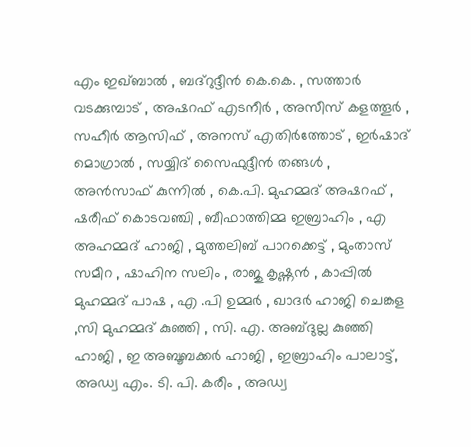എം ഇഖ്ബാല്‍ , ബദ്‌റുദ്ദീന്‍ കെ.കെ. , സത്താര്‍ വടക്കുമ്പാട് , അഷറഫ് എടനീര്‍ , അസീസ് കളത്തൂര്‍ , സഹീര്‍ ആസിഫ് , അനസ് എതിര്‍ത്തോട് , ഇര്‍ഷാദ് മൊഗ്രാല്‍ , സയ്യിദ് സൈഫുദ്ദീന്‍ തങ്ങള്‍ , അന്‍സാഫ് കുന്നില്‍ , കെ.പി. മുഹമ്മദ് അഷറഫ് , ഷരീഫ് കൊടവഞ്ചി , ബീഫാത്തിമ്മ ഇബ്രാഹിം , എ അഹമ്മദ് ഹാജി , മുത്തലിബ് പാറക്കെട്ട് , മുംതാസ് സമീറ , ഷാഹിന സലിം , രാജു കൃഷ്ണന്‍ , കാപ്പില്‍ മുഹമ്മദ് പാഷ , എ .പി ഉമ്മര്‍ , ഖാദര്‍ ഹാജി ചെങ്കള ,സി മുഹമ്മദ് കുഞ്ഞി , സി. എ. അബ്ദുല്ല കുഞ്ഞി ഹാജി , ഇ അബൂബക്കര്‍ ഹാജി , ഇബ്രാഹിം പാലാട്ട്, അഡ്വ എം. ടി. പി. കരീം , അഡ്വ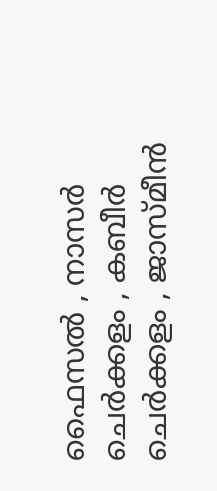ഫൈസല്‍ , നാസര്‍ ചെര്‍ക്കളം , കബീര്‍ ചെര്‍ക്കളം , ജാസ്മീന്‍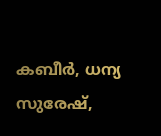കബീര്‍, ധന്യ സുരേഷ്,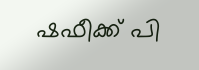ഷഫീക്ക് പി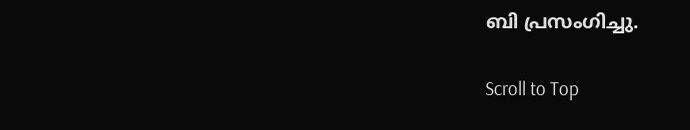ബി പ്രസംഗിച്ചു.

Scroll to Top